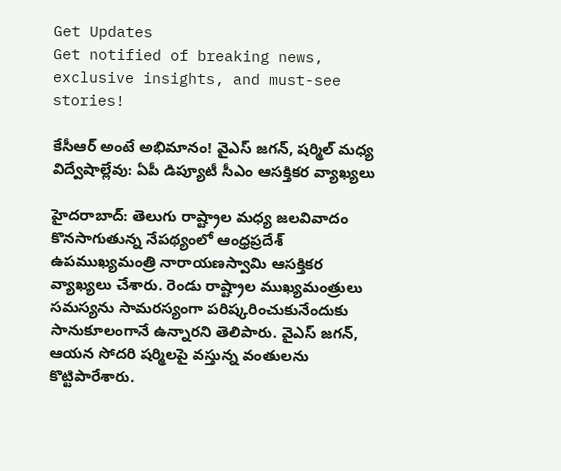Get Updates
Get notified of breaking news, exclusive insights, and must-see stories!

కేసీఆర్ అంటే అభిమానం! వైఎస్ జగన్, షర్మిల్ మధ్య విద్వేషాల్లేవు: ఏపీ డిప్యూటీ సీఎం ఆసక్తికర వ్యాఖ్యలు

హైదరాబాద్: తెలుగు రాష్ట్రాల మధ్య జలవివాదం కొనసాగుతున్న నేపథ్యంలో ఆంధ్రప్రదేశ్ ఉపముఖ్యమంత్రి నారాయణస్వామి ఆసక్తికర వ్యాఖ్యలు చేశారు. రెండు రాష్ట్రాల ముఖ్యమంత్రులు సమస్యను సామరస్యంగా పరిష్కరించుకునేందుకు సానుకూలంగానే ఉన్నారని తెలిపారు. వైఎస్ జగన్, ఆయన సోదరి షర్మిలపై వస్తున్న వంతులను కొట్టిపారేశారు.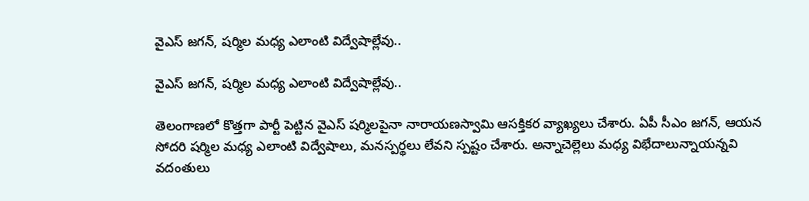వైఎస్ జగన్, షర్మిల మధ్య ఎలాంటి విద్వేషాల్లేవు..

వైఎస్ జగన్, షర్మిల మధ్య ఎలాంటి విద్వేషాల్లేవు..

తెలంగాణలో కొత్తగా పార్టీ పెట్టిన వైఎస్ షర్మిలపైనా నారాయణస్వామి ఆసక్తికర వ్యాఖ్యలు చేశారు. ఏపీ సీఎం జగన్, ఆయన సోదరి షర్మిల మధ్య ఎలాంటి విద్వేషాలు, మనస్పర్థలు లేవని స్పష్టం చేశారు. అన్నాచెల్లెలు మధ్య విభేదాలున్నాయన్నవి వదంతులు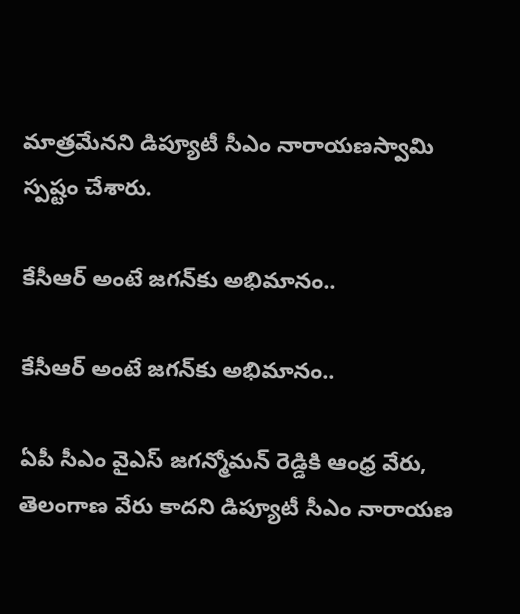మాత్రమేనని డిప్యూటీ సీఎం నారాయణస్వామి స్పష్టం చేశారు.

కేసీఆర్ అంటే జగన్‌‌కు అభిమానం..

కేసీఆర్ అంటే జగన్‌‌కు అభిమానం..

ఏపీ సీఎం వైఎస్ జగన్మోమన్ రెడ్డికి ఆంధ్ర వేరు, తెలంగాణ వేరు కాదని డిప్యూటీ సీఎం నారాయణ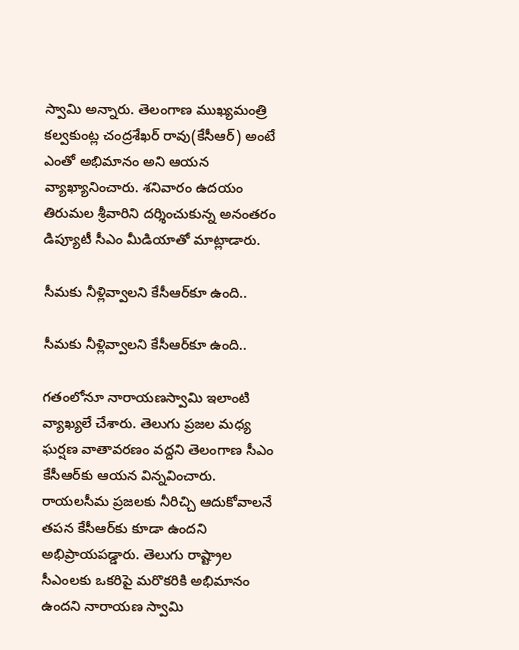స్వామి అన్నారు. తెలంగాణ ముఖ్యమంత్రి కల్వకుంట్ల చంద్రశేఖర్ రావు(కేసీఆర్) అంటే ఎంతో అభిమానం అని ఆయన వ్యాఖ్యానించారు. శనివారం ఉదయం తిరుమల శ్రీవారిని దర్శించుకున్న అనంతరం డిప్యూటీ సీఎం మీడియాతో మాట్లాడారు.

సీమకు నీళ్లివ్వాలని కేసీఆర్‌కూ ఉంది..

సీమకు నీళ్లివ్వాలని కేసీఆర్‌కూ ఉంది..

గతంలోనూ నారాయణస్వామి ఇలాంటి వ్యాఖ్యలే చేశారు. తెలుగు ప్రజల మధ్య ఘర్షణ వాతావరణం వద్దని తెలంగాణ సీఎం కేసీఆర్‌కు ఆయన విన్నవించారు. రాయలసీమ ప్రజలకు నీరిచ్చి ఆదుకోవాలనే తపన కేసీఆర్‌కు కూడా ఉందని అభిప్రాయపడ్డారు. తెలుగు రాష్ట్రాల సీఎంలకు ఒకరిపై మరొకరికి అభిమానం ఉందని నారాయణ స్వామి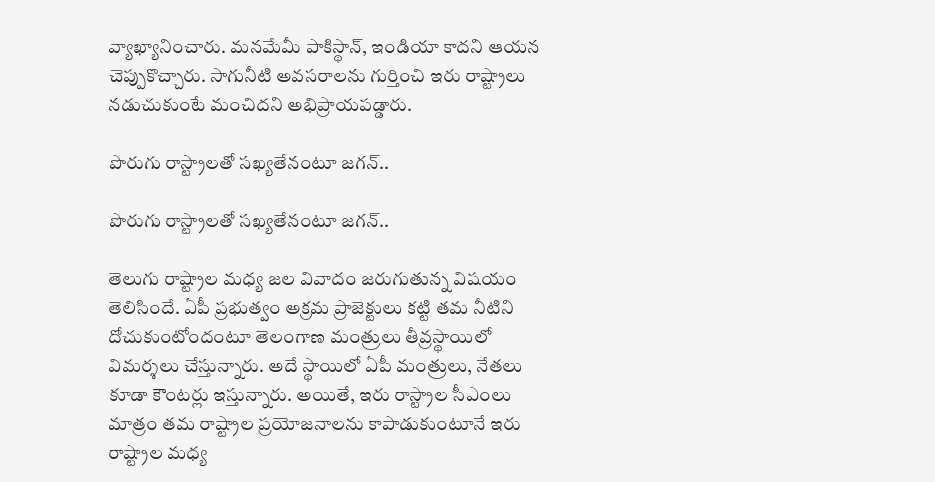వ్యాఖ్యానించారు. మనమేమీ పాకిస్థాన్, ఇండియా కాదని ఆయన చెప్పుకొచ్చారు. సాగునీటి అవసరాలను గుర్తించి ఇరు రాష్ట్రాలు నడుచుకుంటే మంచిదని అభిప్రాయపడ్డారు.

పొరుగు రాస్ట్రాలతో సఖ్యతేనంటూ జగన్..

పొరుగు రాస్ట్రాలతో సఖ్యతేనంటూ జగన్..

తెలుగు రాష్ట్రాల మధ్య జల వివాదం జరుగుతున్న విషయం తెలిసిందే. ఏపీ ప్రభుత్వం అక్రమ ప్రాజెక్టులు కట్టి తమ నీటిని దోచుకుంటోందంటూ తెలంగాణ మంత్రులు తీవ్రస్థాయిలో విమర్శలు చేస్తున్నారు. అదే స్థాయిలో ఏపీ మంత్రులు, నేతలు కూడా కౌంటర్లు ఇస్తున్నారు. అయితే, ఇరు రాస్ట్రాల సీఎంలు మాత్రం తమ రాష్ట్రాల ప్రయోజనాలను కాపాడుకుంటూనే ఇరు రాష్ట్రాల మధ్య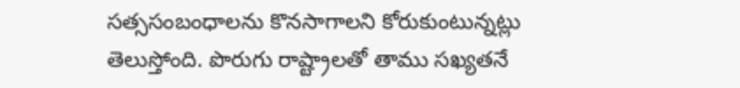సత్ససంబంధాలను కొనసాగాలని కోరుకుంటున్నట్లు తెలుస్తోంది. పొరుగు రాష్ట్రాలతో తాము సఖ్యతనే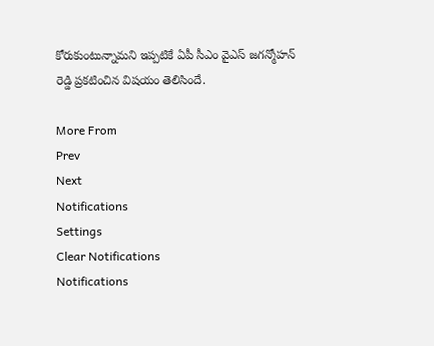కోరుకుంటున్నామని ఇప్పటికే ఏపీ సీఎం వైఎస్ జగన్మోహన్ రెడ్డి ప్రకటించిన విషయం తెలిసిందే.

More From
Prev
Next
Notifications
Settings
Clear Notifications
Notifications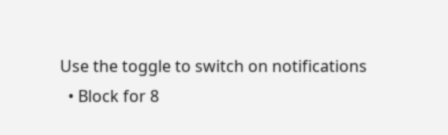Use the toggle to switch on notifications
  • Block for 8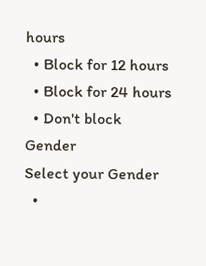hours
  • Block for 12 hours
  • Block for 24 hours
  • Don't block
Gender
Select your Gender
  •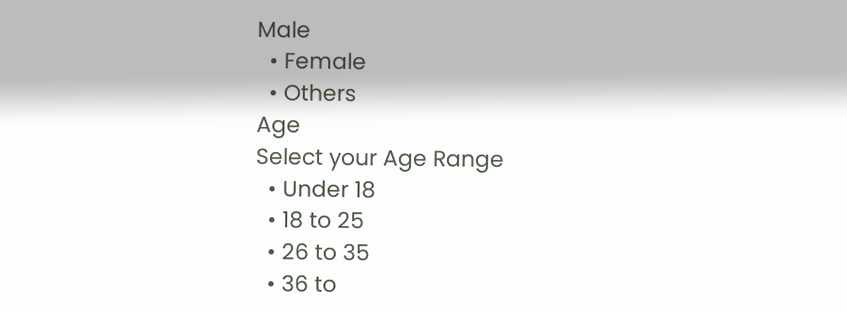Male
  • Female
  • Others
Age
Select your Age Range
  • Under 18
  • 18 to 25
  • 26 to 35
  • 36 to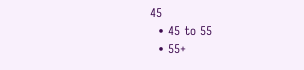45
  • 45 to 55
  • 55+